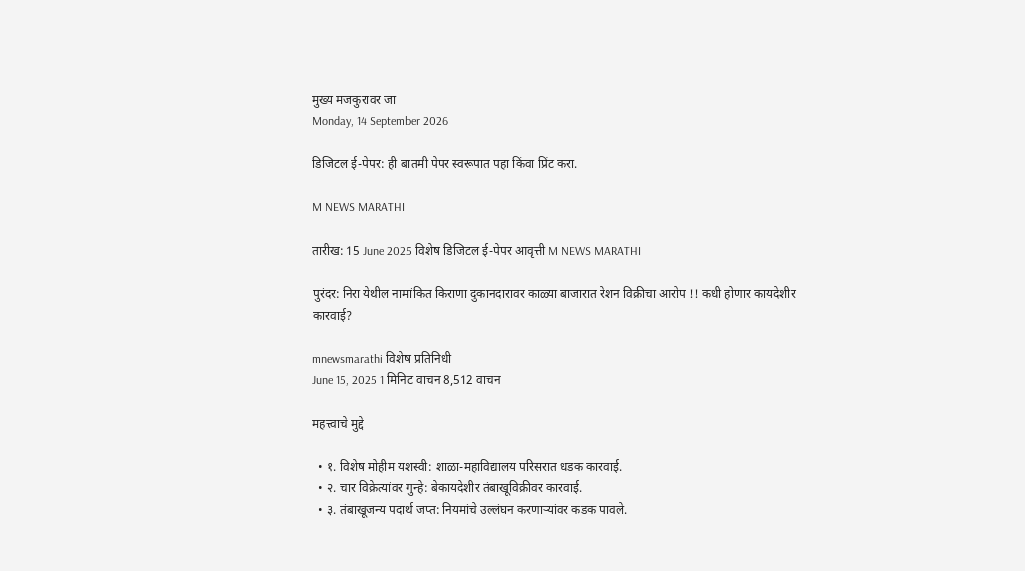मुख्य मजकुरावर जा
Monday, 14 September 2026

डिजिटल ई-पेपर: ही बातमी पेपर स्वरूपात पहा किंवा प्रिंट करा.

M NEWS MARATHI

तारीख: 15 June 2025 विशेष डिजिटल ई-पेपर आवृत्ती M NEWS MARATHI

पुरंदर: निरा येथील नामांकित किराणा दुकानदारावर काळ्या बाजारात रेशन विक्रीचा आरोप !! कधी होणार कायदेशीर कारवाई?

mnewsmarathi विशेष प्रतिनिधी
June 15, 2025 1 मिनिट वाचन 8,512 वाचन

महत्त्वाचे मुद्दे

  • १. विशेष मोहीम यशस्वी: शाळा-महाविद्यालय परिसरात धडक कारवाई.
  • २. चार विक्रेत्यांवर गुन्हे: बेकायदेशीर तंबाखूविक्रीवर कारवाई.
  • ३. तंबाखूजन्य पदार्थ जप्त: नियमांचे उल्लंघन करणाऱ्यांवर कडक पावले.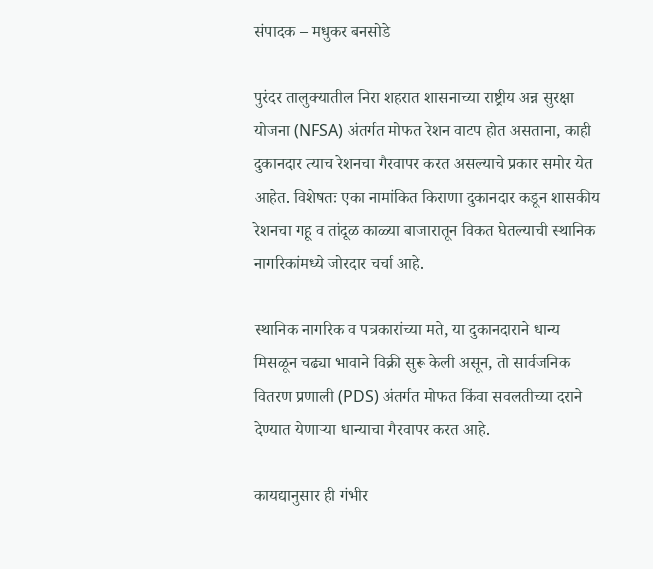संपादक – मधुकर बनसोडे

पुरंदर तालुक्यातील निरा शहरात शासनाच्या राष्ट्रीय अन्न सुरक्षा योजना (NFSA) अंतर्गत मोफत रेशन वाटप होत असताना, काही दुकानदार त्याच रेशनचा गैरवापर करत असल्याचे प्रकार समोर येत आहेत. विशेषतः एका नामांकित किराणा दुकानदार कडून शासकीय रेशनचा गहू व तांदूळ काळ्या बाजारातून विकत घेतल्याची स्थानिक नागरिकांमध्ये जोरदार चर्चा आहे.

स्थानिक नागरिक व पत्रकारांच्या मते, या दुकानदाराने धान्य मिसळून चढ्या भावाने विक्री सुरू केली असून, तो सार्वजनिक वितरण प्रणाली (PDS) अंतर्गत मोफत किंवा सवलतीच्या दराने देण्यात येणाऱ्या धान्याचा गैरवापर करत आहे.

कायद्यानुसार ही गंभीर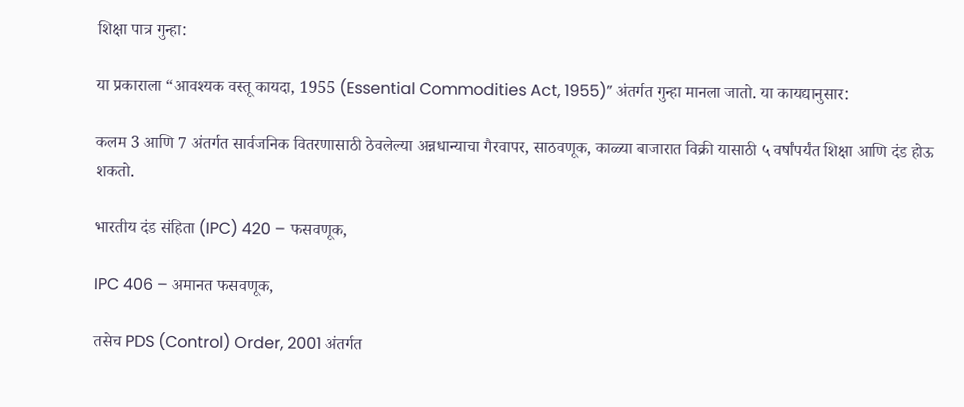शिक्षा पात्र गुन्हा:

या प्रकाराला “आवश्यक वस्तू कायदा, 1955 (Essential Commodities Act, 1955)” अंतर्गत गुन्हा मानला जातो. या कायद्यानुसार:

कलम 3 आणि 7 अंतर्गत सार्वजनिक वितरणासाठी ठेवलेल्या अन्नधान्याचा गैरवापर, साठवणूक, काळ्या बाजारात विक्री यासाठी ५ वर्षांपर्यंत शिक्षा आणि दंड होऊ शकतो.

भारतीय दंड संहिता (IPC) 420 – फसवणूक,

IPC 406 – अमानत फसवणूक,

तसेच PDS (Control) Order, 2001 अंतर्गत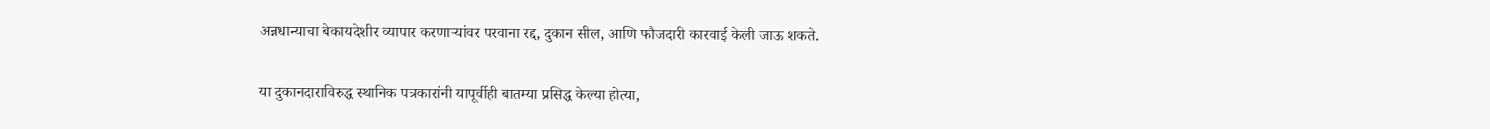अन्नधान्याचा बेकायदेशीर व्यापार करणाऱ्यांवर परवाना रद्द, दुकान सील, आणि फौजदारी कारवाई केली जाऊ शकते.

या दुकानदाराविरुद्ध स्थानिक पत्रकारांनी यापूर्वीही बातम्या प्रसिद्ध केल्या होत्या,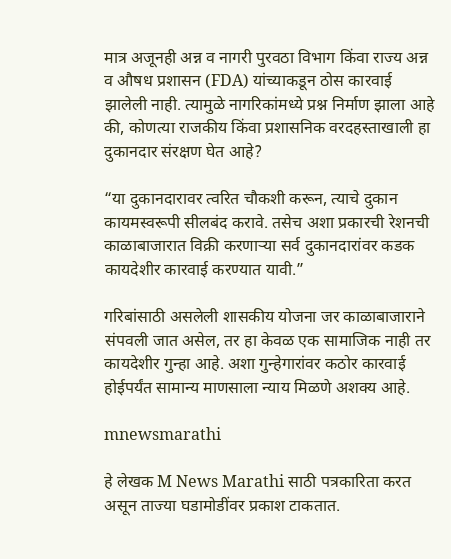मात्र अजूनही अन्न व नागरी पुरवठा विभाग किंवा राज्य अन्न व औषध प्रशासन (FDA) यांच्याकडून ठोस कारवाई झालेली नाही. त्यामुळे नागरिकांमध्ये प्रश्न निर्माण झाला आहे की, कोणत्या राजकीय किंवा प्रशासनिक वरदहस्ताखाली हा दुकानदार संरक्षण घेत आहे?

“या दुकानदारावर त्वरित चौकशी करून, त्याचे दुकान कायमस्वरूपी सीलबंद करावे. तसेच अशा प्रकारची रेशनची काळाबाजारात विक्री करणाऱ्या सर्व दुकानदारांवर कडक कायदेशीर कारवाई करण्यात यावी.”

गरिबांसाठी असलेली शासकीय योजना जर काळाबाजाराने संपवली जात असेल, तर हा केवळ एक सामाजिक नाही तर कायदेशीर गुन्हा आहे. अशा गुन्हेगारांवर कठोर कारवाई होईपर्यंत सामान्य माणसाला न्याय मिळणे अशक्य आहे.

mnewsmarathi

हे लेखक M News Marathi साठी पत्रकारिता करत असून ताज्या घडामोडींवर प्रकाश टाकतात.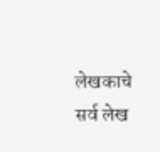लेखकाचे सर्व लेख